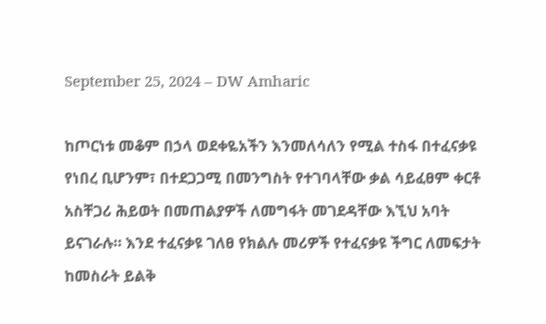September 25, 2024 – DW Amharic

ከጦርነቱ መቆም በኃላ ወደቀዬአችን እንመለሳለን የሚል ተስፋ በተፈናቃዩ የነበረ ቢሆንም፣ በተደጋጋሚ በመንግስት የተገባላቸው ቃል ሳይፈፀም ቀርቶ አስቸጋሪ ሕይወት በመጠልያዎች ለመግፋት መገደዳቸው እኚህ አባት ይናገራሉ። እንደ ተፈናቃዩ ገለፀ የክልሉ መሪዎች የተፈናቃዩ ችግር ለመፍታት ከመስራት ይልቅ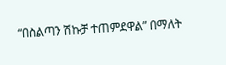“በስልጣን ሽኩቻ ተጠምደዋል” በማለት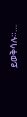ይወቅሳሉ።…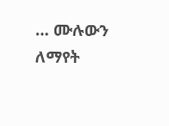… ሙሉውን ለማየት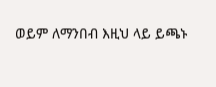ወይም ለማንበብ እዚህ ላይ ይጫኑ